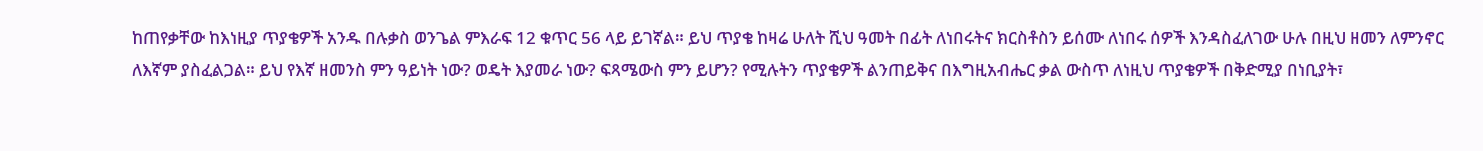ከጠየቃቸው ከእነዚያ ጥያቄዎች አንዱ በሉቃስ ወንጌል ምእራፍ 12 ቁጥር 56 ላይ ይገኛል። ይህ ጥያቄ ከዛሬ ሁለት ሺህ ዓመት በፊት ለነበሩትና ክርስቶስን ይሰሙ ለነበሩ ሰዎች እንዳስፈለገው ሁሉ በዚህ ዘመን ለምንኖር ለእኛም ያስፈልጋል። ይህ የእኛ ዘመንስ ምን ዓይነት ነው? ወዴት እያመራ ነው? ፍጻሜውስ ምን ይሆን? የሚሉትን ጥያቄዎች ልንጠይቅና በእግዚአብሔር ቃል ውስጥ ለነዚህ ጥያቄዎች በቅድሚያ በነቢያት፣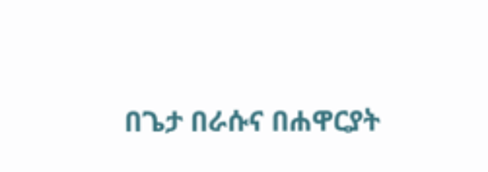በጌታ በራሱና በሐዋርያት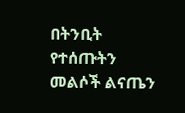በትንቢት የተሰጡትን መልሶች ልናጤን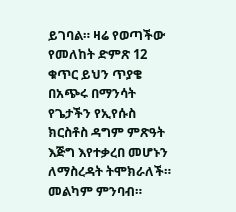ይገባል። ዛሬ የወጣችው የመለከት ድምጽ 12 ቁጥር ይህን ጥያቄ በአጭሩ በማንሳት የጌታችን የኢየሱስ ክርስቶስ ዳግም ምጽዓት እጅግ እየተቃረበ መሆኑን ለማስረዳት ትሞክራለች። መልካም ምንባብ።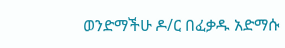ወንድማችሁ ዶ/ር በፈቃዱ አድማሱ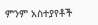ምንም አስተያየቶች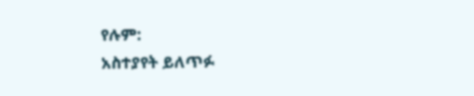የሉም:
አስተያየት ይለጥፉ